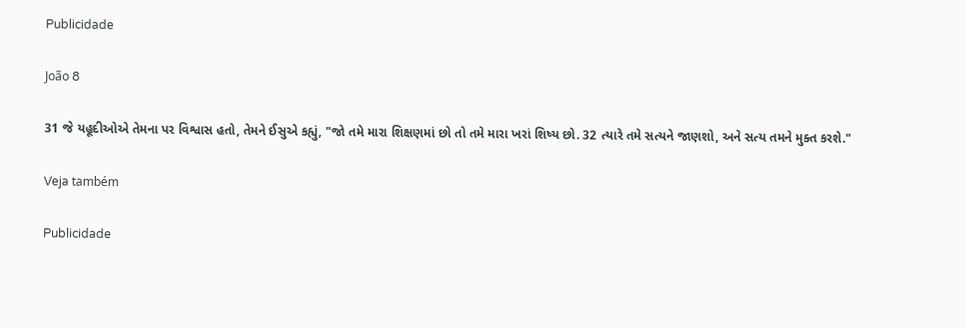Publicidade

João 8

31 જે યહૂદીઓએ તેમના પર વિશ્વાસ હતો, તેમને ઈસુએ કહ્યું, "જો તમે મારા શિક્ષણમાં છો તો તમે મારા ખરાં શિષ્ય છો. 32 ત્યારે તમે સત્યને જાણશો, અને સત્ય તમને મુક્ત કરશે."

Veja também

Publicidade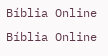Bíblia Online Bíblia Online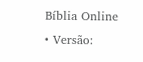Bíblia Online • Versão: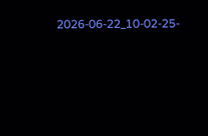2026-06-22_10-02-25-